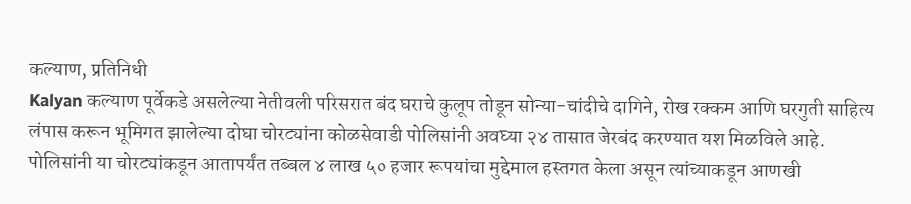कल्याण, प्रतिनिधी
Kalyan कल्याण पूर्वेकडे असलेल्या नेतीवली परिसरात बंद घराचे कुलूप तोडून सोन्या-चांदीचे दागिने, रोख रक्कम आणि घरगुती साहित्य लंपास करून भूमिगत झालेल्या दोघा चोरट्यांना कोळसेवाडी पोलिसांनी अवघ्या २४ तासात जेरबंद करण्यात यश मिळविले आहे.
पोलिसांनी या चोरट्यांकडून आतापर्यंत तब्बल ४ लाख ५० हजार रूपयांचा मुद्देमाल हस्तगत केला असून त्यांच्याकडून आणखी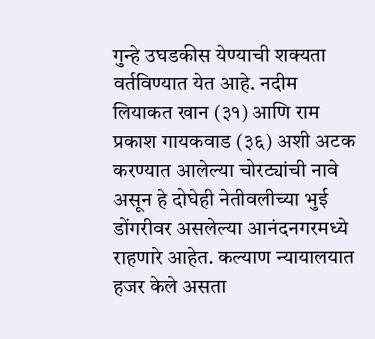गुन्हे उघडकीस येण्याची शक्यता वर्तविण्यात येत आहे. नदीम लियाकत खान (३१) आणि राम प्रकाश गायकवाड (३६) अशी अटक करण्यात आलेल्या चोरट्यांची नावे असून हे दोघेही नेतीवलीच्या भुई डोंगरीवर असलेल्या आनंदनगरमध्ये राहणारे आहेत. कल्याण न्यायालयात हजर केले असता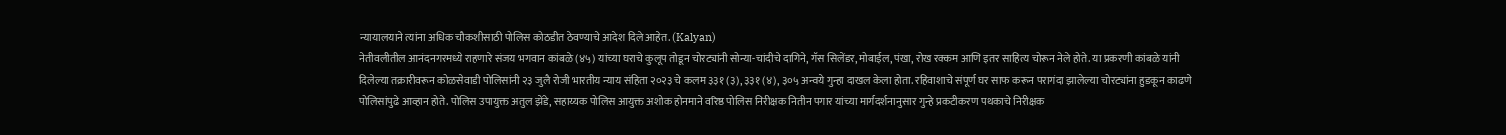न्यायालयाने त्यांना अधिक चौकशीसाठी पोलिस कोठडीत ठेवण्याचे आदेश दिले आहेत. (Kalyan)
नेतीवलीतील आनंदनगरमध्ये राहणारे संजय भगवान कांबळे (४५) यांच्या घराचे कुलूप तोडून चोरट्यांनी सोन्या-चांदीचे दागिने, गॅस सिलेंडर, मोबाईल, पंखा, रोख रक्कम आणि इतर साहित्य चोरून नेले होते. या प्रकरणी कांबळे यांनी दिलेल्या तक्रारीवरून कोळसेवाडी पोलिसांनी २३ जुलै रोजी भारतीय न्याय संहिता २०२३ चे कलम ३३१ (३), ३३१ (४), ३०५ अन्वये गुन्हा दाखल केला होता. रहिवाशाचे संपूर्ण घर साफ करून परागंदा झालेल्या चोरट्यांना हुडकून काढणे पोलिसांपुढे आव्हान होते. पोलिस उपायुक्त अतुल झेंडे, सहाय्यक पोलिस आयुक्त अशोक होनमाने वरिष्ठ पोलिस निरीक्षक नितीन पगार यांच्या मार्गदर्शनानुसार गुन्हे प्रकटीकरण पथकाचे निरीक्षक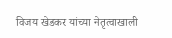विजय खेडकर यांच्या नेतृत्वाखाली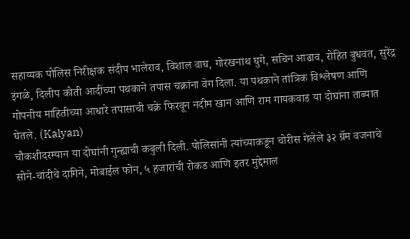सहाय्यक पोलिस निरीक्षक संदीप भालेराव, विशाल वाघ, गोरखनाथ घुगे, सचिन आढाव, रोहित बुधवंत, सुरेंद्र इंगळे, दिलीप कोती आदींच्या पथकाने तपास चक्रांना वेग दिला. या पथकाने तांत्रिक विश्लेषण आणि गोपनीय माहितीच्या आधारे तपासाची चक्रे फिरवून नदीम खान आणि राम गायकवाड या दोघांना ताब्यात घेतले. (Kalyan)
चौकशीदरम्यान या दोघांनी गुन्ह्याची कबुली दिली. पोलिसांनी त्यांच्याकडून चोरीस गेलेले ३२ ग्रॅम वजनाचे सोने-चांदीचे दागिने, मोबाईल फोन, ५ हजारांची रोकड आणि इतर मुद्देमाल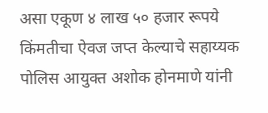असा एकूण ४ लाख ५० हजार रूपये किंमतीचा ऐवज जप्त केल्याचे सहाय्यक पोलिस आयुक्त अशोक होनमाणे यांनी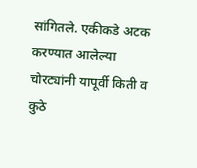सांगितले. एकीकडे अटक करण्यात आलेल्या चोरट्यांनी यापूर्वी किती व कुठे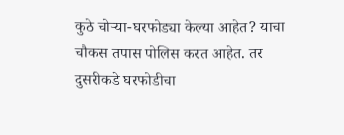कुठे चोऱ्या-घरफोड्या केल्या आहेत? याचा चौकस तपास पोलिस करत आहेत. तर दुसरीकडे घरफोडीचा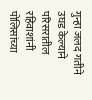गुन्हा जलद गतीने उघड केल्याने परिसरातील रहिवाशांनी पोलिसांच्या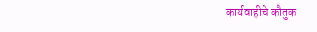कार्यवाहीचे कौतुक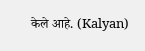केले आहे. (Kalyan)